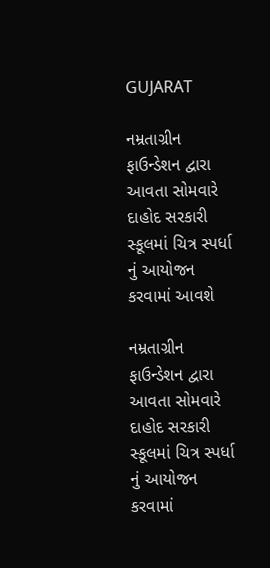GUJARAT

નમ્રતાગ્રીન ફાઉન્ડેશન દ્વારા આવતા સોમવારે દાહોદ સરકારી સ્કૂલમાં ચિત્ર સ્પર્ધા નું આયોજન કરવામાં આવશે

નમ્રતાગ્રીન ફાઉન્ડેશન દ્વારા આવતા સોમવારે દાહોદ સરકારી સ્કૂલમાં ચિત્ર સ્પર્ધા નું આયોજન કરવામાં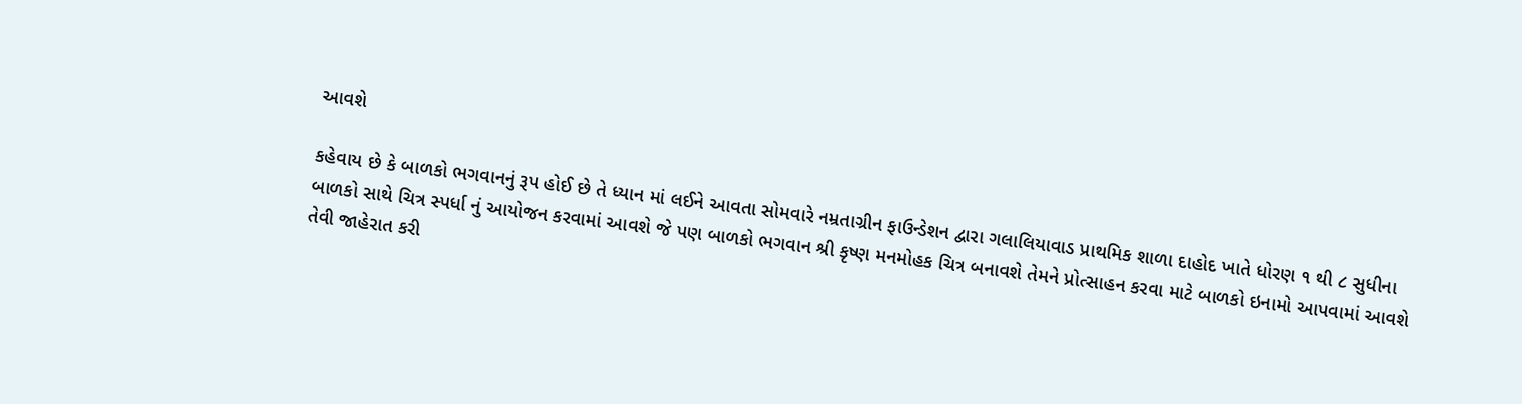આવશે

કહેવાય છે કે બાળકો ભગવાનનું રૂપ હોઈ છે તે ધ્યાન માં લઈને આવતા સોમવારે નમ્રતાગ્રીન ફાઉન્ડેશન દ્વારા ગલાલિયાવાડ પ્રાથમિક શાળા દાહોદ ખાતે ધોરણ ૧ થી ૮ સુધીના બાળકો સાથે ચિત્ર સ્પર્ધા નું આયોજન કરવામાં આવશે જે પણ બાળકો ભગવાન શ્રી કૃષ્ણ મનમોહક ચિત્ર બનાવશે તેમને પ્રોત્સાહન કરવા માટે બાળકો ઇનામો આપવામાં આવશે તેવી જાહેરાત કરી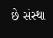છે સંસ્થા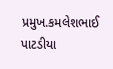પ્રમુખ.કમલેશભાઈ પાટડીયા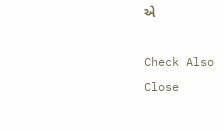એ

Check Also
Close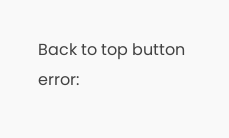Back to top button
error: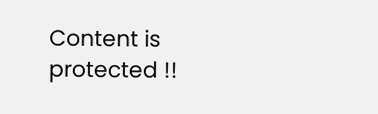Content is protected !!